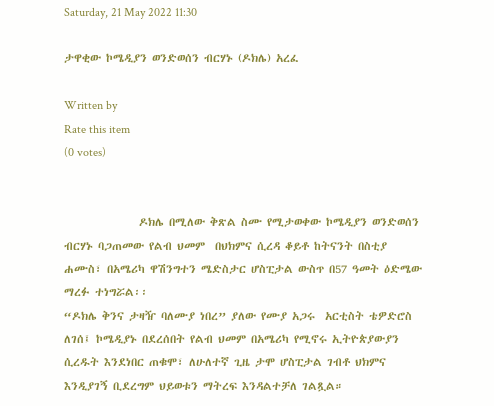Saturday, 21 May 2022 11:30

ታዋቂው ኮሜዲያን ወንድወሰን ብርሃኑ (ዶክሌ) አረፈ

Written by
Rate this item
(0 votes)


               ዶክሌ በሚለው ቅጽል ስሙ የሚታወቀው ኮሜዲያን ወንድወሰን ብርሃኑ ባጋጠመው የልብ ህመም  በህክምና ሲረዳ ቆይቶ ከትናንት በስቲያ ሐሙስ፣ በአሜሪካ ዋሽንግተን ሜድስታር ሆስፒታል ውስጥ በ57 ዓመት ዕድሜው ማረፉ ተነግሯል፡፡
“ዶክሌ ቅንና ታዛዥ ባለሙያ ነበረ” ያለው የሙያ አጋሩ  አርቲስት ቴዎድሮስ ለገሰ፤ ኮሜዲያኑ በደረሰበት የልብ ህመም በአሜሪካ የሚኖሩ ኢትዮጵያውያን ሲረዱት እንደነበር ጠቁሞ፣ ለሁለተኛ ጊዜ ታሞ ሆስፒታል ገብቶ ህክምና እንዲያገኝ ቢደረግም ህይወቱን ማትረፍ እንዳልተቻለ ገልጿል።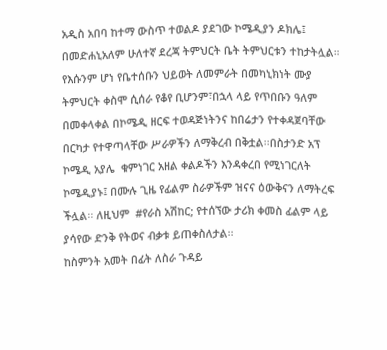አዲስ አበባ ከተማ ውስጥ ተወልዶ ያደገው ኮሜዲያን ዶክሌ፤ በመድሐኒአለም ሁለተኛ ደረጃ ትምህርት ቤት ትምህርቱን ተከታትሏል።
የእሱንም ሆነ የቤተሰቡን ህይወት ለመምራት በመካኒክነት ሙያ ትምህርት ቀስሞ ሲሰራ የቆየ ቢሆንም፣በኋላ ላይ የጥበቡን ዓለም በመቀላቀል በኮሜዲ ዘርፍ ተወዳጅነትንና ከበሬታን የተቀዳጀባቸው በርካታ የተዋጣላቸው ሥራዎችን ለማቅረብ በቅቷል፡፡በስታንድ አፕ ኮሜዲ አያሌ  ቁምነገር አዘል ቀልዶችን እንዳቀረበ የሚነገርለት ኮሜዲያኑ፤ በሙሉ ጊዜ የፊልም ስራዎችም ዝናና ዕውቅናን ለማትረፍ ችሏል፡፡ ለዚህም  #የራስ አሽከር; የተሰኘው ታሪክ ቀመስ ፊልም ላይ ያሳየው ድንቅ የትወና ብቃቱ ይጠቀስለታል፡፡
ከስምንት አመት በፊት ለስራ ጉዳይ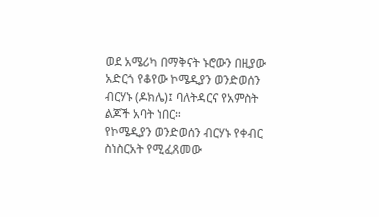ወደ አሜሪካ በማቅናት ኑሮውን በዚያው አድርጎ የቆየው ኮሜዲያን ወንድወሰን ብርሃኑ (ዶክሌ)፤ ባለትዳርና የአምስት ልጆች አባት ነበር።
የኮሜዲያን ወንድወሰን ብርሃኑ የቀብር ስነስርአት የሚፈጸመው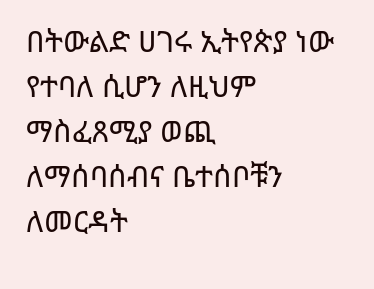በትውልድ ሀገሩ ኢትየጵያ ነው የተባለ ሲሆን ለዚህም ማስፈጸሚያ ወጪ ለማሰባሰብና ቤተሰቦቹን ለመርዳት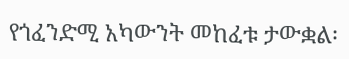የጎፈንድሚ አካውንት መከፈቱ ታውቋል፡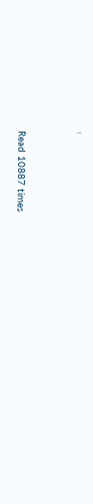፡


Read 10887 times